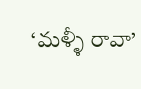‘మళ్ళీ రావా’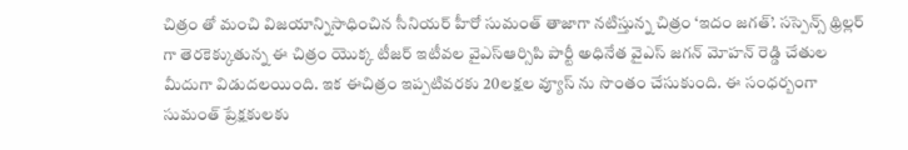చిత్రం తో మంచి విజయాన్నిసాధించిన సీనియర్ హీరో సుమంత్ తాజాగా నటిస్తున్న చిత్రం ‘ఇదం జగత్’. సస్పెన్స్ థ్రిల్లర్ గా తెరకెక్కుతున్న ఈ చిత్రం యొక్క టీజర్ ఇటీవల వైఎస్ఆర్సిపి పార్టీ అధినేత వైఎస్ జగన్ మోహన్ రెడ్డి చేతుల మీదుగా విడుదలయింది. ఇక ఈచిత్రం ఇప్పటివరకు 20లక్షల వ్యూస్ ను సొంతం చేసుకుంది. ఈ సంధర్బంగా సుమంత్ ప్రేక్షకులకు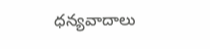ధన్యవాదాలు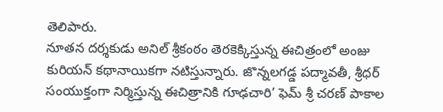తెలిపారు.
నూతన దర్శకుడు అనిల్ శ్రీకంఠం తెరకెక్కిస్తున్న ఈచిత్రంలో అంజు కురియన్ కథానాయికగా నటిస్తున్నారు. జొన్నలగడ్డ పద్మావతీ, శ్రీధర్ సంయుక్తంగా నిర్మిస్తున్న ఈచిత్రానికి గూఢచారి’ ఫెమ్ శ్రీ చరణ్ పాకాల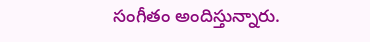సంగీతం అందిస్తున్నారు.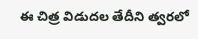ఈ చిత్ర విడుదల తేదీని త్వరలో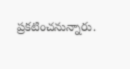ప్రకటించనున్నారు.